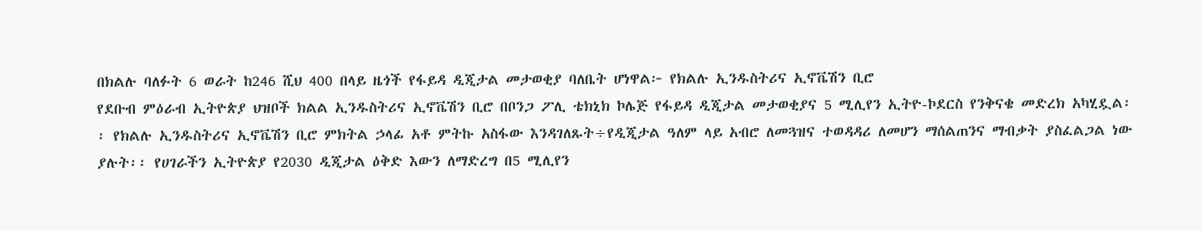በክልሉ ባለፉት 6 ወራት ከ246 ሺህ 400 በላይ ዜጎች የፋይዳ ዲጂታል መታወቂያ ባለቤት ሆነዋል፦ የክልሉ ኢንዱስትሪና ኢኖቬሽን ቢሮ
የደቡብ ምዕራብ ኢትዮጵያ ህዝቦች ክልል ኢንዱስትሪና ኢኖቬሽን ቢሮ በቦንጋ ፖሊ ቴክኒክ ኮሌጅ የፋይዳ ዲጂታል መታወቂያና 5 ሚሊየን ኢትዮ-ኮደርስ የንቅናቄ መድረክ አካሂዷል፡፡ የክልሉ ኢንዱስትሪና ኢኖቬሽን ቢሮ ምክትል ኃላፊ አቶ ምትኩ አስፋው እንዳገለጹት÷የዲጂታል ዓለም ላይ አብሮ ለመጓዝና ተወዳዳሪ ለመሆን ማሰልጠንና ማብቃት ያስፈልጋል ነው ያሉት፡፡ የሀገራችን ኢትዮጵያ የ2030 ዲጂታል ዕቅድ እውን ለማድረግ በ5 ሚሊየን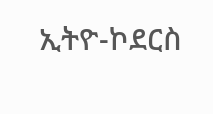ኢትዮ-ኮደርስ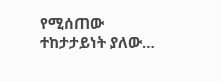የሚሰጠው ተከታታይነት ያለው…